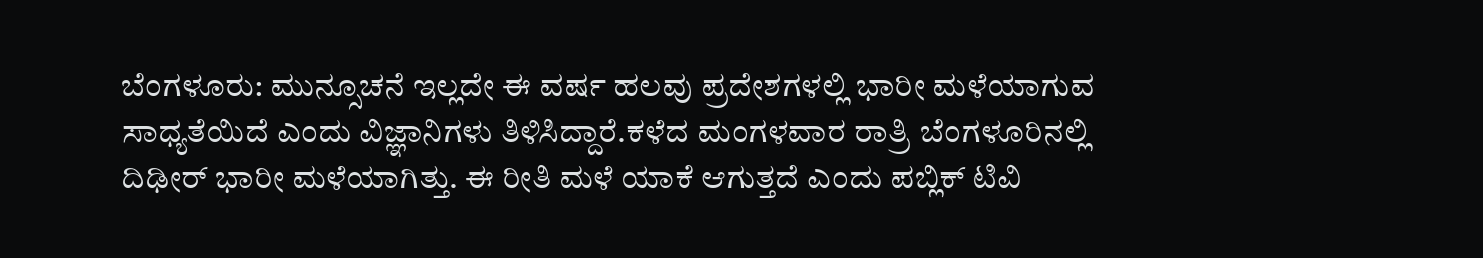ಬೆಂಗಳೂರು: ಮುನ್ಸೂಚನೆ ಇಲ್ಲದೇ ಈ ವರ್ಷ ಹಲವು ಪ್ರದೇಶಗಳಲ್ಲಿ ಭಾರೀ ಮಳೆಯಾಗುವ ಸಾಧ್ಯತೆಯಿದೆ ಎಂದು ವಿಜ್ಞಾನಿಗಳು ತಿಳಿಸಿದ್ದಾರೆ.ಕಳೆದ ಮಂಗಳವಾರ ರಾತ್ರಿ ಬೆಂಗಳೂರಿನಲ್ಲಿ ದಿಢೀರ್ ಭಾರೀ ಮಳೆಯಾಗಿತ್ತು. ಈ ರೀತಿ ಮಳೆ ಯಾಕೆ ಆಗುತ್ತದೆ ಎಂದು ಪಬ್ಲಿಕ್ ಟಿವಿ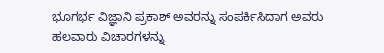ಭೂಗರ್ಭ ವಿಜ್ಞಾನಿ ಪ್ರಕಾಶ್ ಅವರನ್ನು ಸಂಪರ್ಕಿಸಿದಾಗ ಅವರು ಹಲವಾರು ವಿಚಾರಗಳನ್ನು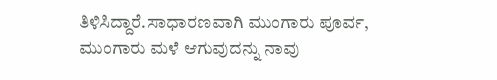ತಿಳಿಸಿದ್ದಾರೆ.ಸಾಧಾರಣವಾಗಿ ಮುಂಗಾರು ಪೂರ್ವ, ಮುಂಗಾರು ಮಳೆ ಆಗುವುದನ್ನು ನಾವು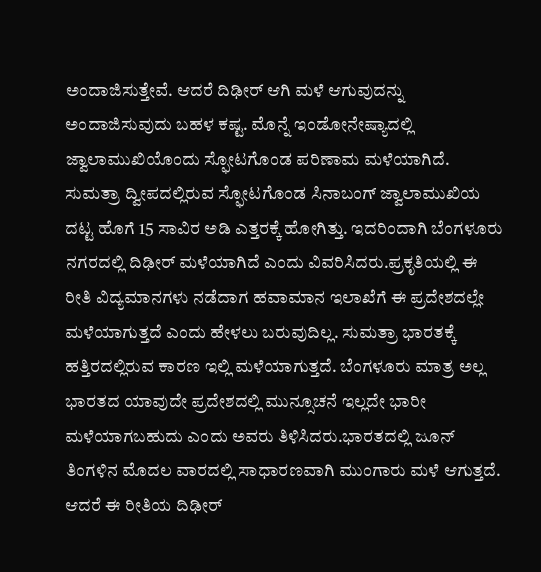ಅಂದಾಜಿಸುತ್ತೇವೆ. ಆದರೆ ದಿಢೀರ್ ಆಗಿ ಮಳೆ ಆಗುವುದನ್ನು ಅಂದಾಜಿಸುವುದು ಬಹಳ ಕಷ್ಟ. ಮೊನ್ನೆ ಇಂಡೋನೇಷ್ಯಾದಲ್ಲಿ ಜ್ವಾಲಾಮುಖಿಯೊಂದು ಸ್ಫೋಟಗೊಂಡ ಪರಿಣಾಮ ಮಳೆಯಾಗಿದೆ. ಸುಮತ್ರಾ ದ್ವೀಪದಲ್ಲಿರುವ ಸ್ಫೋಟಗೊಂಡ ಸಿನಾಬಂಗ್ ಜ್ವಾಲಾಮುಖಿಯ ದಟ್ಟ ಹೊಗೆ 15 ಸಾವಿರ ಅಡಿ ಎತ್ತರಕ್ಕೆ ಹೋಗಿತ್ತು. ಇದರಿಂದಾಗಿ ಬೆಂಗಳೂರು ನಗರದಲ್ಲಿ ದಿಢೀರ್ ಮಳೆಯಾಗಿದೆ ಎಂದು ವಿವರಿಸಿದರು.ಪ್ರಕೃತಿಯಲ್ಲಿ ಈ ರೀತಿ ವಿದ್ಯಮಾನಗಳು ನಡೆದಾಗ ಹವಾಮಾನ ಇಲಾಖೆಗೆ ಈ ಪ್ರದೇಶದಲ್ಲೇ ಮಳೆಯಾಗುತ್ತದೆ ಎಂದು ಹೇಳಲು ಬರುವುದಿಲ್ಲ. ಸುಮತ್ರಾ ಭಾರತಕ್ಕೆ ಹತ್ತಿರದಲ್ಲಿರುವ ಕಾರಣ ಇಲ್ಲಿ ಮಳೆಯಾಗುತ್ತದೆ. ಬೆಂಗಳೂರು ಮಾತ್ರ ಅಲ್ಲ ಭಾರತದ ಯಾವುದೇ ಪ್ರದೇಶದಲ್ಲಿ ಮುನ್ಸೂಚನೆ ಇಲ್ಲದೇ ಭಾರೀ ಮಳೆಯಾಗಬಹುದು ಎಂದು ಅವರು ತಿಳಿಸಿದರು.ಭಾರತದಲ್ಲಿ ಜೂನ್ ತಿಂಗಳಿನ ಮೊದಲ ವಾರದಲ್ಲಿ ಸಾಧಾರಣವಾಗಿ ಮುಂಗಾರು ಮಳೆ ಆಗುತ್ತದೆ. ಆದರೆ ಈ ರೀತಿಯ ದಿಢೀರ್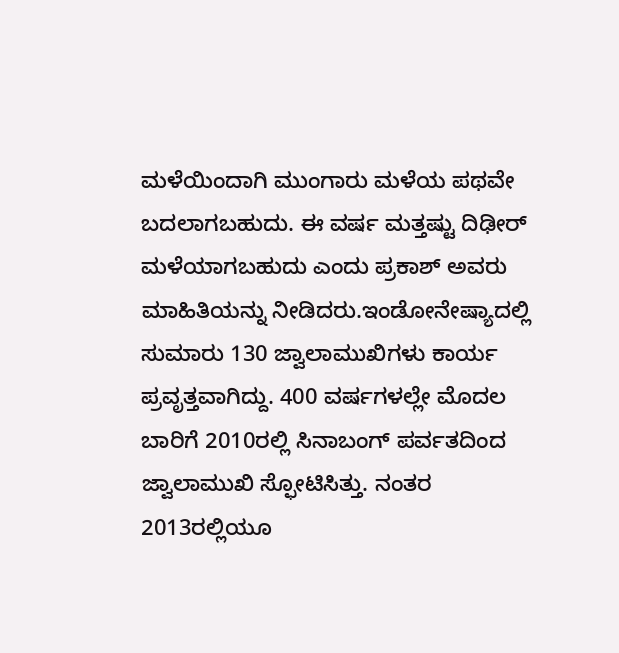ಮಳೆಯಿಂದಾಗಿ ಮುಂಗಾರು ಮಳೆಯ ಪಥವೇ ಬದಲಾಗಬಹುದು. ಈ ವರ್ಷ ಮತ್ತಷ್ಟು ದಿಢೀರ್ ಮಳೆಯಾಗಬಹುದು ಎಂದು ಪ್ರಕಾಶ್ ಅವರು ಮಾಹಿತಿಯನ್ನು ನೀಡಿದರು.ಇಂಡೋನೇಷ್ಯಾದಲ್ಲಿ ಸುಮಾರು 130 ಜ್ವಾಲಾಮುಖಿಗಳು ಕಾರ್ಯ ಪ್ರವೃತ್ತವಾಗಿದ್ದು. 400 ವರ್ಷಗಳಲ್ಲೇ ಮೊದಲ ಬಾರಿಗೆ 2010ರಲ್ಲಿ ಸಿನಾಬಂಗ್ ಪರ್ವತದಿಂದ ಜ್ವಾಲಾಮುಖಿ ಸ್ಫೋಟಿಸಿತ್ತು. ನಂತರ 2013ರಲ್ಲಿಯೂ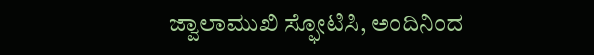ಜ್ವಾಲಾಮುಖಿ ಸ್ಫೋಟಿಸಿ, ಅಂದಿನಿಂದ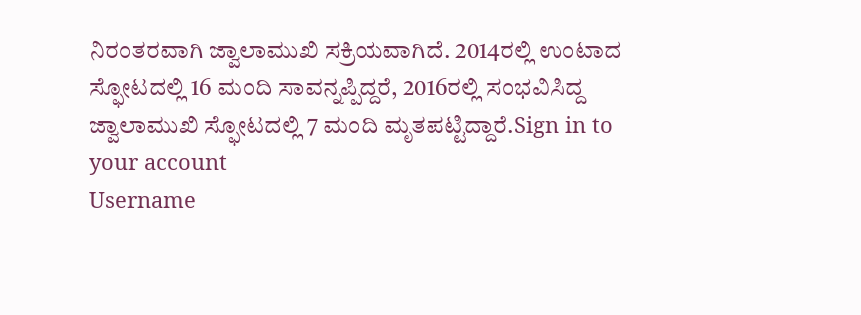ನಿರಂತರವಾಗಿ ಜ್ವಾಲಾಮುಖಿ ಸಕ್ರಿಯವಾಗಿದೆ. 2014ರಲ್ಲಿ ಉಂಟಾದ ಸ್ಫೋಟದಲ್ಲಿ 16 ಮಂದಿ ಸಾವನ್ನಪ್ಪಿದ್ದರೆ, 2016ರಲ್ಲಿ ಸಂಭವಿಸಿದ್ದ ಜ್ವಾಲಾಮುಖಿ ಸ್ಫೋಟದಲ್ಲಿ 7 ಮಂದಿ ಮೃತಪಟ್ಟಿದ್ದಾರೆ.Sign in to your account
Username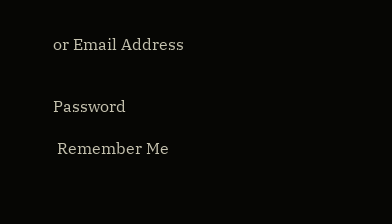or Email Address


Password

 Remember Me